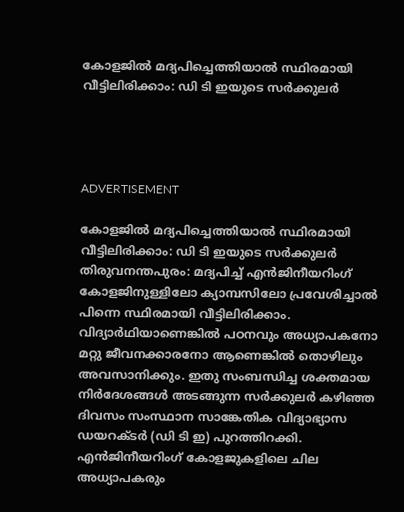കോളജില്‍ മദ്യപിച്ചെത്തിയാല്‍ സ്ഥിരമായി വീട്ടിലിരിക്കാം: ഡി ടി ഇയുടെ സര്‍ക്കുലര്‍




ADVERTISEMENT

കോളജില്‍ മദ്യപിച്ചെത്തിയാല്‍ സ്ഥിരമായി വീട്ടിലിരിക്കാം: ഡി ടി ഇയുടെ സര്‍ക്കുലര്‍
തിരുവനന്തപുരം: മദ്യപിച്ച് എന്‍ജിനീയറിംഗ് കോളജിനുള്ളിലോ ക്യാമ്പസിലോ പ്രവേശിച്ചാല്‍ പിന്നെ സ്ഥിരമായി വീട്ടിലിരിക്കാം. വിദ്യാര്‍ഥിയാണെങ്കില്‍ പഠനവും അധ്യാപകനോ മറ്റു ജീവനക്കാരനോ ആണെങ്കില്‍ തൊഴിലും അവസാനിക്കും. ഇതു സംബന്ധിച്ച ശക്തമായ നിര്‍ദേശങ്ങള്‍ അടങ്ങുന്ന സര്‍ക്കുലര്‍ കഴിഞ്ഞ ദിവസം സംസ്ഥാന സാങ്കേതിക വിദ്യാഭ്യാസ ഡയറക്ടര്‍ (ഡി ടി ഇ) പുറത്തിറക്കി. എന്‍ജിനീയറിംഗ് കോളജുകളിലെ ചില അധ്യാപകരും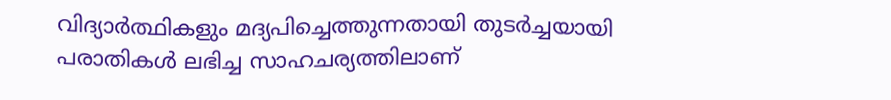വിദ്യാര്‍ത്ഥികളും മദ്യപിച്ചെത്തുന്നതായി തുടര്‍ച്ചയായി പരാതികള്‍ ലഭിച്ച സാഹചര്യത്തിലാണ്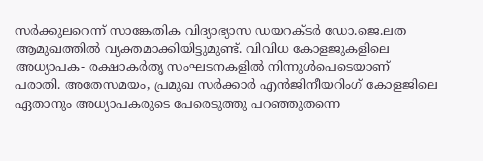സര്‍ക്കുലറെന്ന് സാങ്കേതിക വിദ്യാഭ്യാസ ഡയറക്ടര്‍ ഡോ.ജെ.ലത ആമുഖത്തില്‍ വ്യക്തമാക്കിയിട്ടുമുണ്ട്. വിവിധ കോളജുകളിലെ അധ്യാപക- രക്ഷാകര്‍തൃ സംഘടനകളില്‍ നിന്നുള്‍പെടെയാണ് പരാതി. അതേസമയം, പ്രമുഖ സര്‍ക്കാര്‍ എന്‍ജിനീയറിംഗ് കോളജിലെ ഏതാനും അധ്യാപകരുടെ പേരെടുത്തു പറഞ്ഞുതന്നെ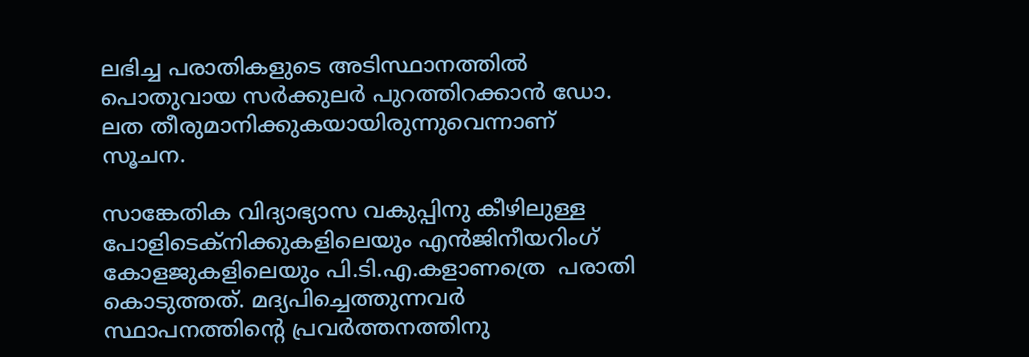ലഭിച്ച പരാതികളുടെ അടിസ്ഥാനത്തില്‍ പൊതുവായ സര്‍ക്കുലര്‍ പുറത്തിറക്കാന്‍ ഡോ. ലത തീരുമാനിക്കുകയായിരുന്നുവെന്നാണ് സൂചന.

സാങ്കേതിക വിദ്യാഭ്യാസ വകുപ്പിനു കീഴിലുള്ള പോളിടെക്‌നിക്കുകളിലെയും എന്‍ജിനീയറിംഗ് കോളജുകളിലെയും പി.ടി.എ.കളാണത്രെ  പരാതി കൊടുത്തത്. മദ്യപിച്ചെത്തുന്നവര്‍ സ്ഥാപനത്തിന്റെ പ്രവര്‍ത്തനത്തിനു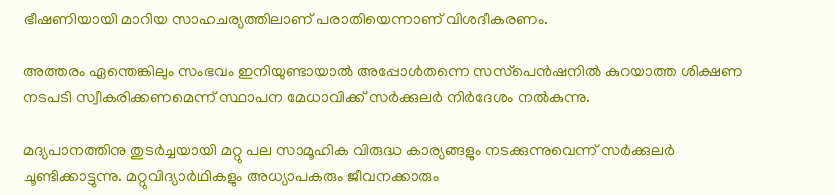ഭീഷണിയായി മാറിയ സാഹചര്യത്തിലാണ് പരാതിയെന്നാണ് വിശദീകരണം.

അത്തരം ഏന്തെങ്കിലും സംഭവം ഇനിയുണ്ടായാല്‍ അപ്പോള്‍തന്നെ സസ്‌പെന്‍ഷനില്‍ കുറയാത്ത ശിക്ഷണ നടപടി സ്വീകരിക്കണമെന്ന് സ്ഥാപന മേധാവിക്ക് സര്‍ക്കുലര്‍ നിര്‍ദേശം നല്‍കുന്നു.

മദ്യപാനത്തിനു തുടര്‍ച്ചയായി മറ്റു പല സാമൂഹിക വിരുദ്ധ കാര്യങ്ങളും നടക്കുന്നുവെന്ന് സര്‍ക്കുലര്‍ ചൂണ്ടിക്കാട്ടുന്നു. മറ്റുവിദ്യാര്‍ഥികളും അധ്യാപകരും ജീവനക്കാരും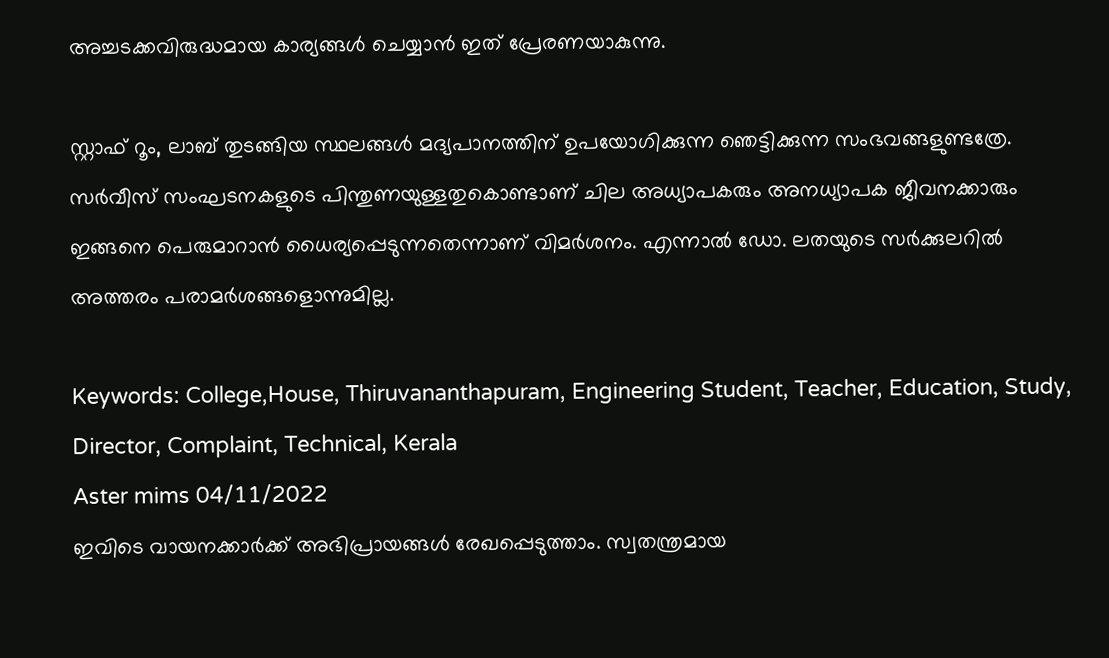അച്ചടക്കവിരുദ്ധമായ കാര്യങ്ങള്‍ ചെയ്യാന്‍ ഇത് പ്രേരണയാകുന്നു.

സ്റ്റാഫ് റൂം, ലാബ് തുടങ്ങിയ സ്ഥലങ്ങള്‍ മദ്യപാനത്തിന് ഉപയോഗിക്കുന്ന ഞെട്ടിക്കുന്ന സംഭവങ്ങളുണ്ടത്രേ. സര്‍വീസ് സംഘടനകളുടെ പിന്തുണയുള്ളതുകൊണ്ടാണ് ചില അധ്യാപകരും അനധ്യാപക ജീവനക്കാരും ഇങ്ങനെ പെരുമാറാന്‍ ധൈര്യപ്പെടുന്നതെന്നാണ് വിമര്‍ശനം. എന്നാല്‍ ഡോ. ലതയുടെ സര്‍ക്കുലറില്‍ അത്തരം പരാമര്‍ശങ്ങളൊന്നുമില്ല.

Keywords: College,House, Thiruvananthapuram, Engineering Student, Teacher, Education, Study, Director, Complaint, Technical, Kerala
Aster mims 04/11/2022
ഇവിടെ വായനക്കാർക്ക് അഭിപ്രായങ്ങൾ രേഖപ്പെടുത്താം. സ്വതന്ത്രമായ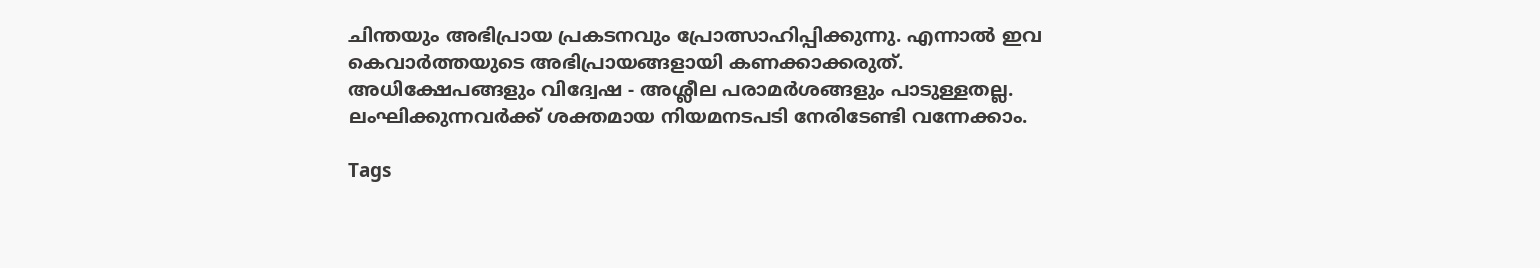ചിന്തയും അഭിപ്രായ പ്രകടനവും പ്രോത്സാഹിപ്പിക്കുന്നു. എന്നാൽ ഇവ കെവാർത്തയുടെ അഭിപ്രായങ്ങളായി കണക്കാക്കരുത്. അധിക്ഷേപങ്ങളും വിദ്വേഷ - അശ്ലീല പരാമർശങ്ങളും പാടുള്ളതല്ല. ലംഘിക്കുന്നവർക്ക് ശക്തമായ നിയമനടപടി നേരിടേണ്ടി വന്നേക്കാം.

Tags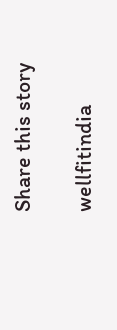Share this story

wellfitindia